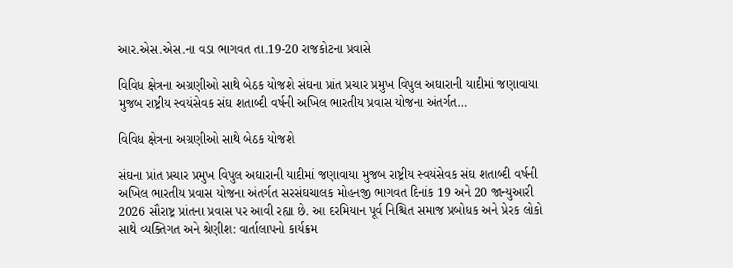આર.એસ.એસ.ના વડા ભાગવત તા.19-20 રાજકોટના પ્રવાસે

વિવિધ ક્ષેત્રના અગ્રણીઓ સાથે બેઠક યોજશે સંઘના પ્રાંત પ્રચાર પ્રમુખ વિપુલ અઘારાની યાદીમાં જણાવાયા મુજબ રાષ્ટ્રીય સ્વયંસેવક સંઘ શતાબ્દી વર્ષની અખિલ ભારતીય પ્રવાસ યોજના અંતર્ગત…

વિવિધ ક્ષેત્રના અગ્રણીઓ સાથે બેઠક યોજશે

સંઘના પ્રાંત પ્રચાર પ્રમુખ વિપુલ અઘારાની યાદીમાં જણાવાયા મુજબ રાષ્ટ્રીય સ્વયંસેવક સંઘ શતાબ્દી વર્ષની અખિલ ભારતીય પ્રવાસ યોજના અંતર્ગત સરસંઘચાલક મોહનજી ભાગવત દિનાંક 19 અને 20 જાન્યુઆરી 2026 સૌરાષ્ટ્ર પ્રાંતના પ્રવાસ પર આવી રહ્યા છે. આ દરમિયાન પૂર્વ નિશ્ચિત સમાજ પ્રબોધક અને પ્રેરક લોકો સાથે વ્યક્તિગત અને શ્રેણીશ: વાર્તાલાપનો કાર્યક્રમ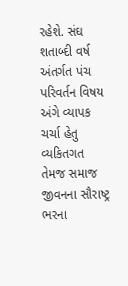રહેશે. સંઘ શતાબ્દી વર્ષ અંતર્ગત પંચ પરિવર્તન વિષય અંગે વ્યાપક ચર્ચા હેતુ વ્યકિતગત તેમજ સમાજ જીવનના સૌરાષ્ટ્ર ભરના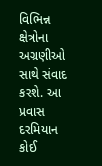વિભિન્ન ક્ષેત્રોના અગ્રણીઓ સાથે સંવાદ કરશે. આ પ્રવાસ દરમિયાન કોઈ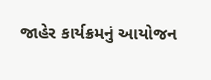જાહેર કાર્યક્રમનું આયોજન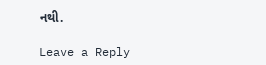નથી.

Leave a Reply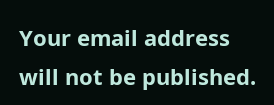Your email address will not be published.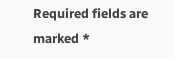Required fields are marked *